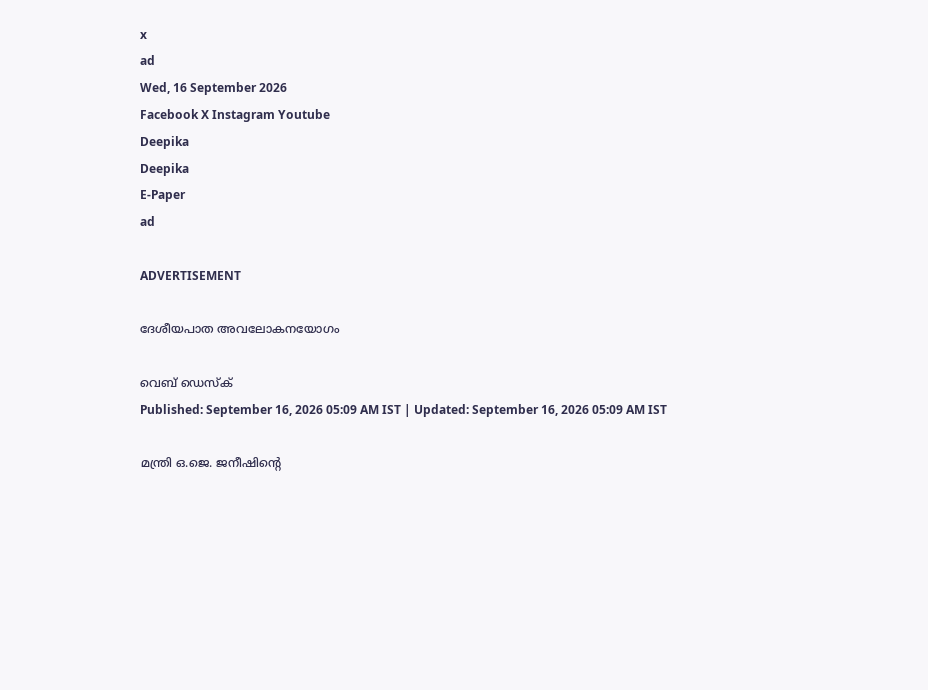x
ad
Wed, 16 September 2026
Facebook X Instagram Youtube
Deepika
Deepika
E-Paper
ad

ADVERTISEMENT

ദേശീയപാത അവലോകനയോഗം

വെബ് ഡെസ്ക്
Published: September 16, 2026 05:09 AM IST | Updated: September 16, 2026 05:09 AM IST

മന്ത്രി ഒ.ജെ. ജനീഷിന്‍റെ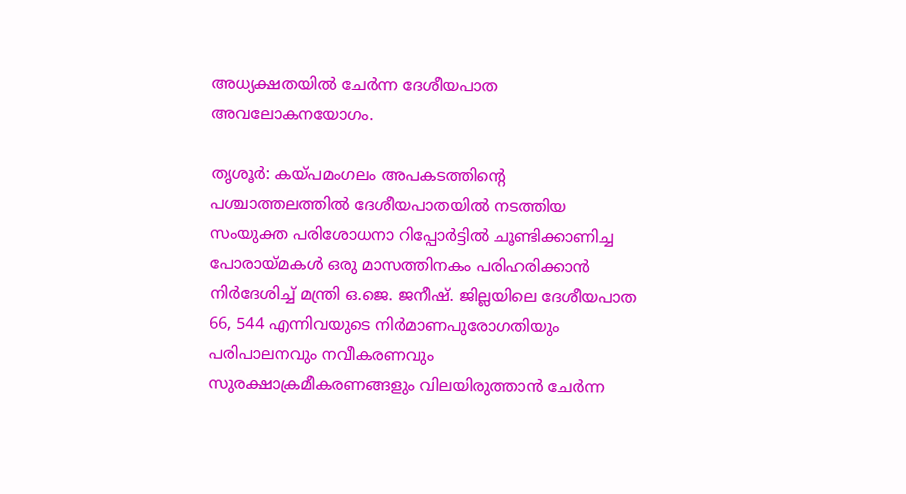അധ്യക്ഷതയിൽ ചേർന്ന ദേശീയപാത അവലോകനയോഗം.

തൃശൂർ: കയ്പമംഗലം അപകടത്തിന്‍റെ പശ്ചാത്തലത്തിൽ ദേശീയപാതയിൽ നടത്തിയ സംയുക്ത പരിശോധനാ റിപ്പോർട്ടിൽ ചൂണ്ടിക്കാണിച്ച പോരായ്മകൾ ഒരു മാസത്തിനകം പരിഹരിക്കാൻ നിർദേശിച്ച് മന്ത്രി ഒ.ജെ. ജനീഷ്. ജില്ലയിലെ ദേശീയപാത 66, 544 എന്നിവയുടെ നിർമാണപുരോഗതിയും പരിപാലനവും നവീകരണവും സുരക്ഷാക്രമീകരണങ്ങളും വിലയിരുത്താൻ ചേർന്ന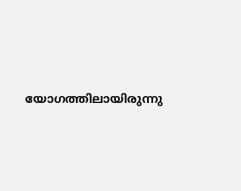യോഗത്തിലായിരുന്നു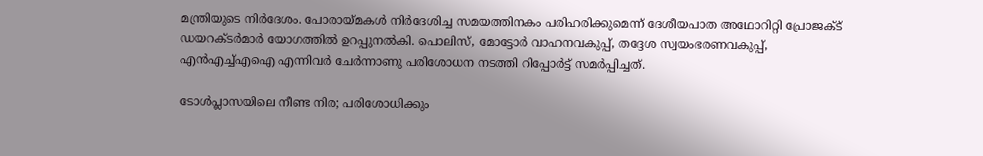മന്ത്രിയുടെ നിർദേശം. പോരായ്മകൾ നിർദേശിച്ച സമയത്തിനകം പരിഹരിക്കുമെന്ന് ദേശീയപാത അഥോറിറ്റി പ്രോജക്ട് ഡയറക്ടർമാർ യോഗത്തിൽ ഉറപ്പുനൽകി. പൊലിസ്, മോട്ടോർ വാഹനവകുപ്പ്, തദ്ദേശ സ്വയംഭരണവകുപ്പ്, എൻഎച്ച്എഐ എന്നിവർ ചേർന്നാണു പരിശോധന നടത്തി റിപ്പോർട്ട് സമർപ്പിച്ചത്.

ടോൾപ്ലാസയിലെ നീണ്ട നിര; പരിശോധിക്കും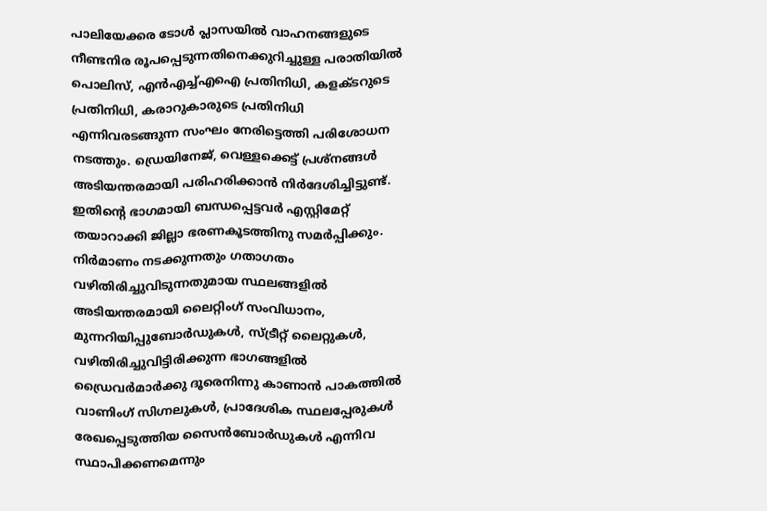പാലിയേക്കര ടോൾ പ്ലാസയിൽ വാഹനങ്ങളുടെ നീണ്ടനിര രൂപപ്പെടുന്നതിനെക്കുറിച്ചുള്ള പരാതിയിൽ പൊലിസ്, എൻഎച്ച്എഐ പ്രതിനിധി, കളക്ടറുടെ പ്രതിനിധി, കരാറുകാരുടെ പ്രതിനിധി എന്നിവരടങ്ങുന്ന സംഘം നേരിട്ടെത്തി പരിശോധന നടത്തും. ഡ്രെയിനേജ്, വെള്ളക്കെട്ട് പ്രശ്നങ്ങൾ അടിയന്തരമായി പരിഹരിക്കാൻ നിർദേശിച്ചിട്ടുണ്ട്. ഇതിന്‍റെ ഭാഗമായി ബന്ധപ്പെട്ടവർ എസ്റ്റിമേറ്റ് തയാറാക്കി ജില്ലാ ഭരണകൂടത്തിനു സമർപ്പിക്കും. നിർമാണം നടക്കുന്നതും ഗതാഗതം വഴിതിരിച്ചുവിടുന്നതുമായ സ്ഥലങ്ങളിൽ അടിയന്തരമായി ലൈറ്റിംഗ് സംവിധാനം, മുന്നറിയിപ്പുബോർഡുകൾ, സ്ട്രീറ്റ് ലൈറ്റുകൾ, വഴിതിരിച്ചുവിട്ടിരിക്കുന്ന ഭാഗങ്ങളിൽ ഡ്രൈവർമാർക്കു ദൂരെനിന്നു കാണാൻ പാകത്തിൽ വാണിംഗ് സിഗ്നലുകൾ, പ്രാദേശിക സ്ഥലപ്പേരുകൾ രേഖപ്പെടുത്തിയ സൈൻബോർഡുകൾ എന്നിവ സ്ഥാപിക്കണമെന്നും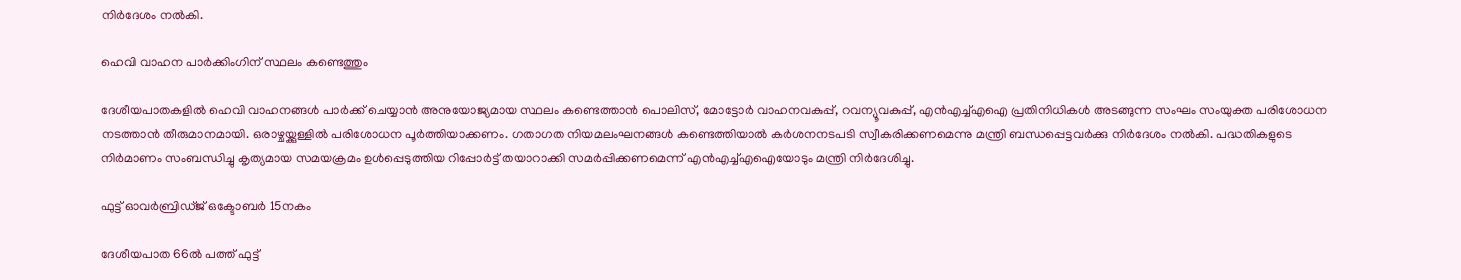നിർദേശം നൽകി.

ഹെവി വാഹന പാർക്കിംഗിന് സ്ഥലം കണ്ടെത്തും

ദേശീയപാതകളിൽ ഹെവി വാഹനങ്ങൾ പാർക്ക് ചെയ്യാൻ അനുയോജ്യമായ സ്ഥലം കണ്ടെത്താൻ പൊലിസ്, മോട്ടോർ വാഹനവകുപ്പ്, റവന്യൂവകുപ്പ്, എൻഎച്ച്എഐ പ്രതിനിധികൾ അടങ്ങുന്ന സംഘം സംയുക്ത പരിശോധന നടത്താൻ തീരുമാനമായി. ഒരാഴ്ചയ്ക്കുള്ളിൽ പരിശോധന പൂർത്തിയാക്കണം. ഗതാഗത നിയമലംഘനങ്ങൾ കണ്ടെത്തിയാൽ കർശനനടപടി സ്വീകരിക്കണമെന്നു മന്ത്രി ബന്ധപ്പെട്ടവർക്കു നിർദേശം നൽകി. പദ്ധതികളുടെ നിർമാണം സംബന്ധിച്ചു കൃത്യമായ സമയക്രമം ഉൾപ്പെടുത്തിയ റിപ്പോർട്ട് തയാറാക്കി സമർപ്പിക്കണമെന്ന് എൻഎച്ച്എഐയോടും മന്ത്രി നിർദേശിച്ചു.

ഫുട്ട് ഓവർബ്രിഡ്ജ് ഒക്ടോബർ 15നകം

ദേശീയപാത 66ൽ പത്ത് ഫുട്ട്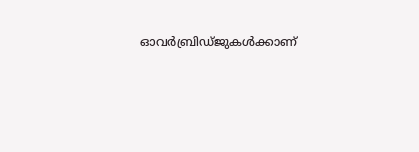ഓവർബ്രിഡ്ജുകൾക്കാണ്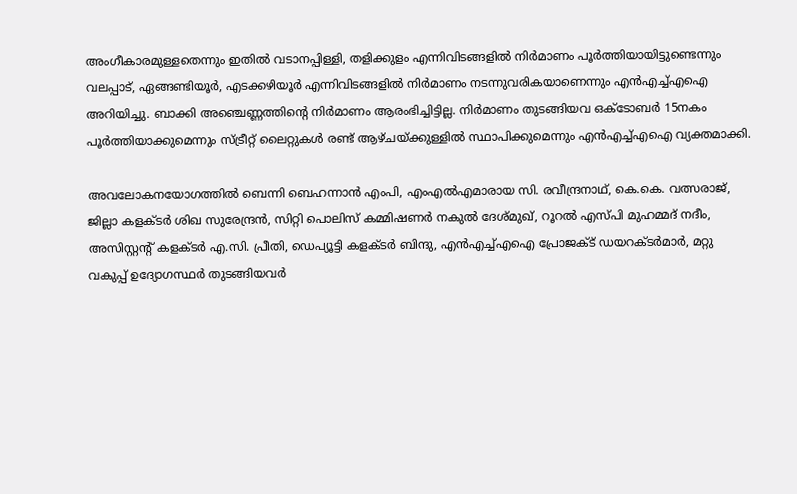അംഗീകാരമുള്ളതെന്നും ഇതിൽ വടാനപ്പിള്ളി, തളിക്കുളം എന്നിവിടങ്ങളിൽ നിർമാണം പൂർത്തിയായിട്ടുണ്ടെന്നും വലപ്പാട്, ഏങ്ങണ്ടിയൂർ, എടക്കഴിയൂർ എന്നിവിടങ്ങളിൽ നിർമാണം നടന്നുവരികയാണെന്നും എൻഎച്ച്എഐ അറിയിച്ചു. ബാക്കി അഞ്ചെണ്ണത്തിന്‍റെ നിർമാണം ആരംഭിച്ചിട്ടില്ല. നിർമാണം തുടങ്ങിയവ ഒക്ടോബർ 15നകം പൂർത്തിയാക്കുമെന്നും സ്ട്രീറ്റ് ലൈറ്റുകൾ രണ്ട് ആഴ്ചയ്ക്കുള്ളിൽ സ്ഥാപിക്കുമെന്നും എൻഎച്ച്എഐ വ്യക്തമാക്കി.

അവലോകനയോഗത്തിൽ ബെന്നി ബെഹന്നാൻ എംപി, എംഎൽഎമാരായ സി. രവീന്ദ്രനാഥ്, കെ.കെ. വത്സരാജ്, ജില്ലാ കളക്ടർ ശിഖ സുരേന്ദ്രൻ, സിറ്റി പൊലിസ് കമ്മിഷണർ നകുൽ ദേശ്മുഖ്, റൂറൽ എസ്പി മുഹമ്മദ് നദീം, അസിസ്റ്റന്‍റ് കളക്ടർ എ.സി. പ്രീതി, ഡെപ്യൂട്ടി കളക്ടർ ബിന്ദു, എൻഎച്ച്എഐ പ്രോജക്ട് ഡയറക്ടർമാർ, മറ്റു വകുപ്പ് ഉദ്യോഗസ്ഥർ തുടങ്ങിയവർ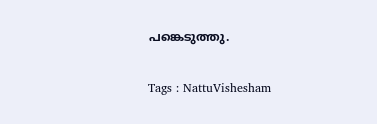പങ്കെടുത്തു.

Tags : NattuVishesham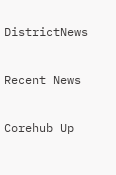DistrictNews

Recent News

Corehub Up